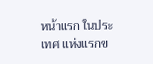หน้าแรก ในประเทศ แห่งแรกข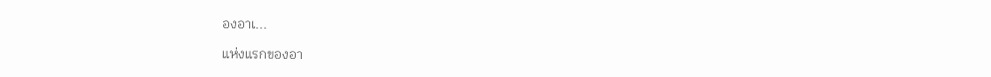องอาเ...

แห่งแรกของอา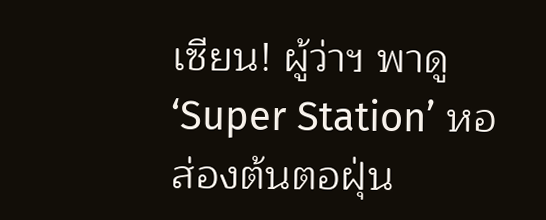เซียน! ผู้ว่าฯ พาดู ‘Super Station’ หอส่องต้นตอฝุ่น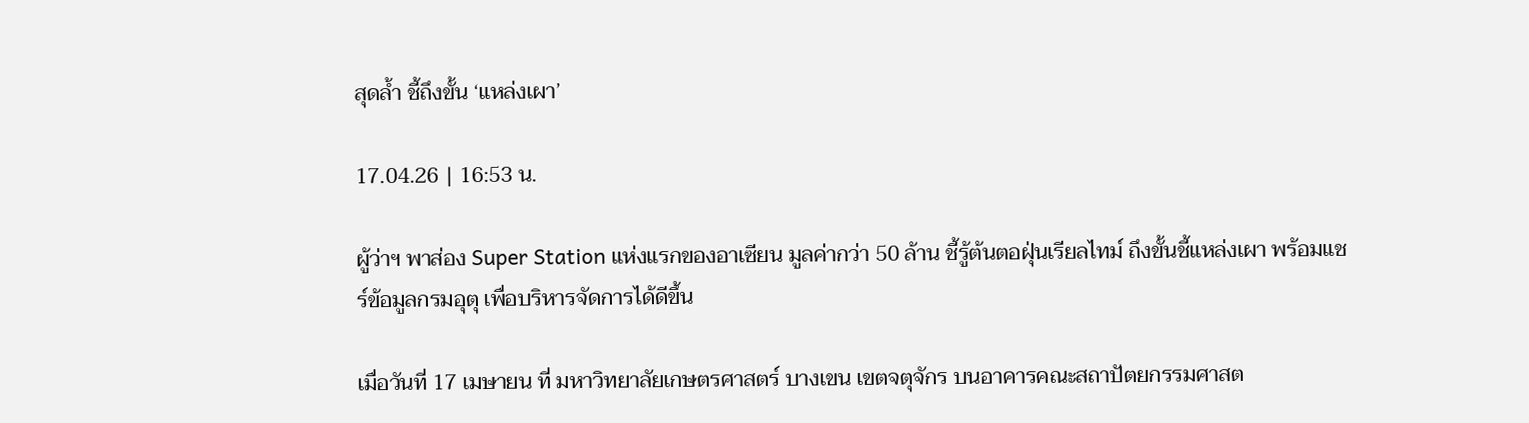สุดล้ำ ชี้ถึงขั้น ‘แหล่งเผา’

17.04.26 | 16:53 น.

ผู้ว่าฯ พาส่อง Super Station แห่งแรกของอาเซียน มูลค่ากว่า 50 ล้าน ชี้รู้ต้นตอฝุ่นเรียลไทม์ ถึงขั้นชี้แหล่งเผา พร้อมแชร์ข้อมูลกรมอุตุ เพื่อบริหารจัดการได้ดีขึ้น

เมื่อวันที่ 17 เมษายน ที่ มหาวิทยาลัยเกษตรศาสตร์ บางเขน เขตจตุจักร บนอาคารคณะสถาปัตยกรรมศาสต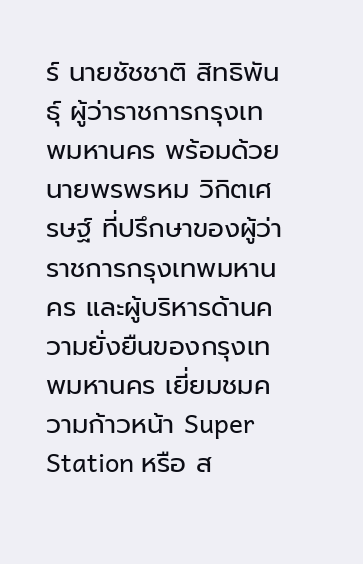ร์ นายชัชชาติ สิทธิพันธุ์ ผู้ว่าราชการกรุงเทพมหานคร พร้อมด้วย นายพรพรหม วิกิตเศรษฐ์ ที่ปรึกษาของผู้ว่าราชการกรุงเทพมหานคร และผู้บริหารด้านความยั่งยืนของกรุงเทพมหานคร เยี่ยมชมความก้าวหน้า Super Station หรือ ส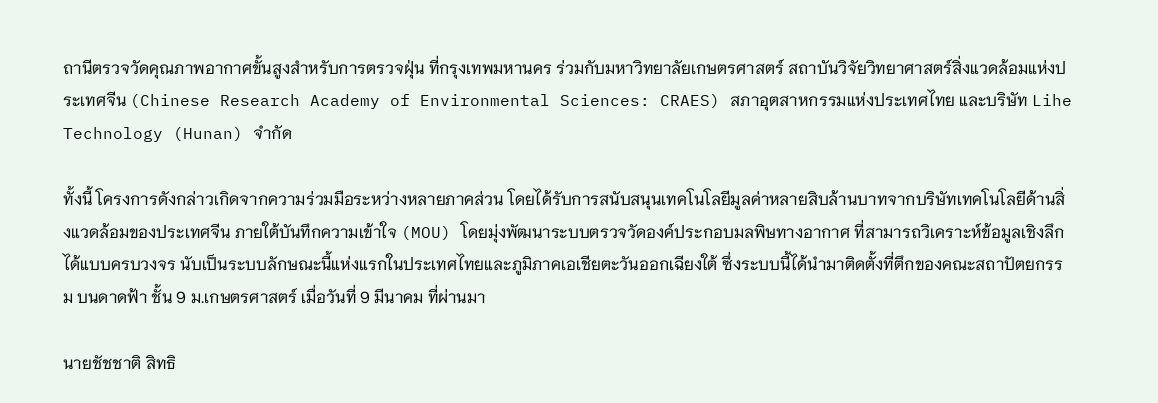ถานีตรวจวัดคุณภาพอากาศขั้นสูงสำหรับการตรวจฝุ่น ที่กรุงเทพมหานคร ร่วมกับมหาวิทยาลัยเกษตรศาสตร์ สถาบันวิจัยวิทยาศาสตร์สิ่งแวดล้อมแห่งประเทศจีน (Chinese Research Academy of Environmental Sciences: CRAES) สภาอุตสาหกรรมแห่งประเทศไทย และบริษัท Lihe Technology (Hunan) จำกัด

ทั้งนี้ โครงการดังกล่าวเกิดจากความร่วมมือระหว่างหลายภาคส่วน โดยได้รับการสนับสนุนเทคโนโลยีมูลค่าหลายสิบล้านบาทจากบริษัทเทคโนโลยีด้านสิ่งแวดล้อมของประเทศจีน ภายใต้บันทึกความเข้าใจ (MOU) โดยมุ่งพัฒนาระบบตรวจวัดองค์ประกอบมลพิษทางอากาศ ที่สามารถวิเคราะห์ข้อมูลเชิงลึกได้แบบครบวงจร นับเป็นระบบลักษณะนี้แห่งแรกในประเทศไทยและภูมิภาคเอเชียตะวันออกเฉียงใต้ ซึ่งระบบนี้ได้นำมาติดตั้งที่ตึกของคณะสถาปัตยกรรม บนดาดฟ้า ชั้น 9 ม.เกษตรศาสตร์ เมื่อวันที่ 9 มีนาคม ที่ผ่านมา

นายชัชชาติ สิทธิ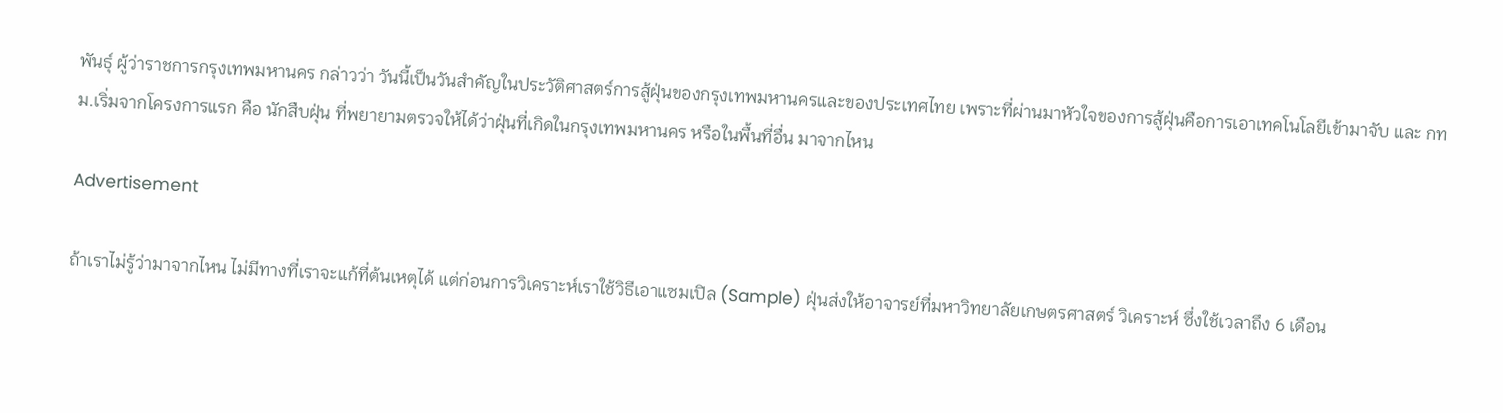พันธุ์ ผู้ว่าราชการกรุงเทพมหานคร กล่าวว่า วันนี้เป็นวันสำคัญในประวัติศาสตร์การสู้ฝุ่นของกรุงเทพมหานครและของประเทศไทย เพราะที่ผ่านมาหัวใจของการสู้ฝุ่นคือการเอาเทคโนโลยีเข้ามาจับ และ กทม.เริ่มจากโครงการแรก คือ นักสืบฝุ่น ที่พยายามตรวจให้ได้ว่าฝุ่นที่เกิดในกรุงเทพมหานคร หรือในพื้นที่อื่น มาจากไหน

Advertisement

ถ้าเราไม่รู้ว่ามาจากไหน ไม่มีทางที่เราจะแก้ที่ต้นเหตุได้ แต่ก่อนการวิเคราะห์เราใช้วิธีเอาแซมเปิล (Sample) ฝุ่นส่งให้อาจารย์ที่มหาวิทยาลัยเกษตรศาสตร์ วิเคราะห์ ซึ่งใช้เวลาถึง 6 เดือน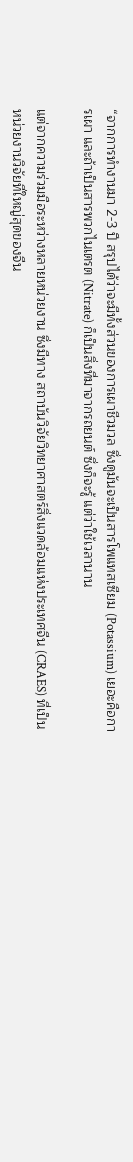“จากการทำงานมา 2-3 ปี สรุปได้ว่าจะมีทั้งส่วนของการเผาชีวมวล ซึ่งดูมันจะเป็นสารโพแทสเซียม (Potassium) เยอะคือการเผา และถ้าเป็นสารพวกไนเตรต (Nitrate) ก็เป็นสิ่งที่มาจากรถยนต์ ซึ่งก็จะรู้ แต่ว่าใช้เวลานาน

แต่จากความร่วมมือระหว่างหลายหน่วยงาน ซึ่งมีทาง สถาบันวิจัยวิทยาศาสตร์สิ่งแวดล้อมแห่งประเทศจีน (CRAES) ที่เป็นหน่วยงานวิจัยที่ใหญ่สุดของจีน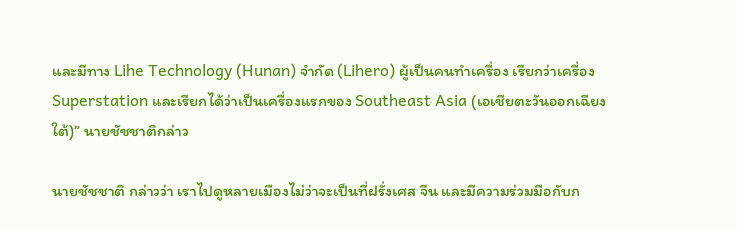และมีทาง Lihe Technology (Hunan) จำกัด (Lihero) ผู้เป็นคนทำเครื่อง เรียกว่าเครื่อง Superstation และเรียกได้ว่าเป็นเครื่องแรกของ Southeast Asia (เอเชียตะวันออกเฉียงใต้)” นายชัชชาติกล่าว

นายชัชชาติ กล่าวว่า เราไปดูหลายเมืองไม่ว่าจะเป็นที่ฝรั่งเศส จีน และมีความร่วมมือกับก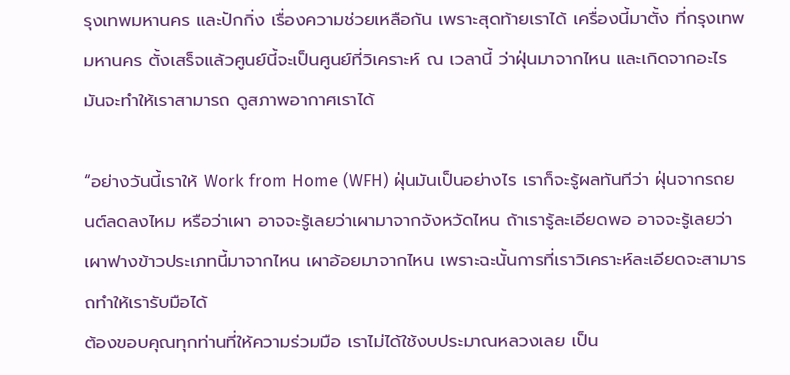รุงเทพมหานคร และปักกิ่ง เรื่องความช่วยเหลือกัน เพราะสุดท้ายเราได้ เครื่องนี้มาตั้ง ที่กรุงเทพมหานคร ตั้งเสร็จแล้วศูนย์นี้จะเป็นศูนย์ที่วิเคราะห์ ณ เวลานี้ ว่าฝุ่นมาจากไหน และเกิดจากอะไร มันจะทำให้เราสามารถ ดูสภาพอากาศเราได้

“อย่างวันนี้เราให้ Work from Home (WFH) ฝุ่นมันเป็นอย่างไร เราก็จะรู้ผลทันทีว่า ฝุ่นจากรถยนต์ลดลงไหม หรือว่าเผา อาจจะรู้เลยว่าเผามาจากจังหวัดไหน ถ้าเรารู้ละเอียดพอ อาจจะรู้เลยว่าเผาฟางข้าวประเภทนี้มาจากไหน เผาอ้อยมาจากไหน เพราะฉะนั้นการที่เราวิเคราะห์ละเอียดจะสามารถทำให้เรารับมือได้
ต้องขอบคุณทุกท่านที่ให้ความร่วมมือ เราไม่ได้ใช้งบประมาณหลวงเลย เป็น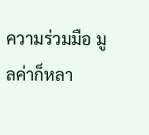ความร่วมมือ มูลค่าก็หลา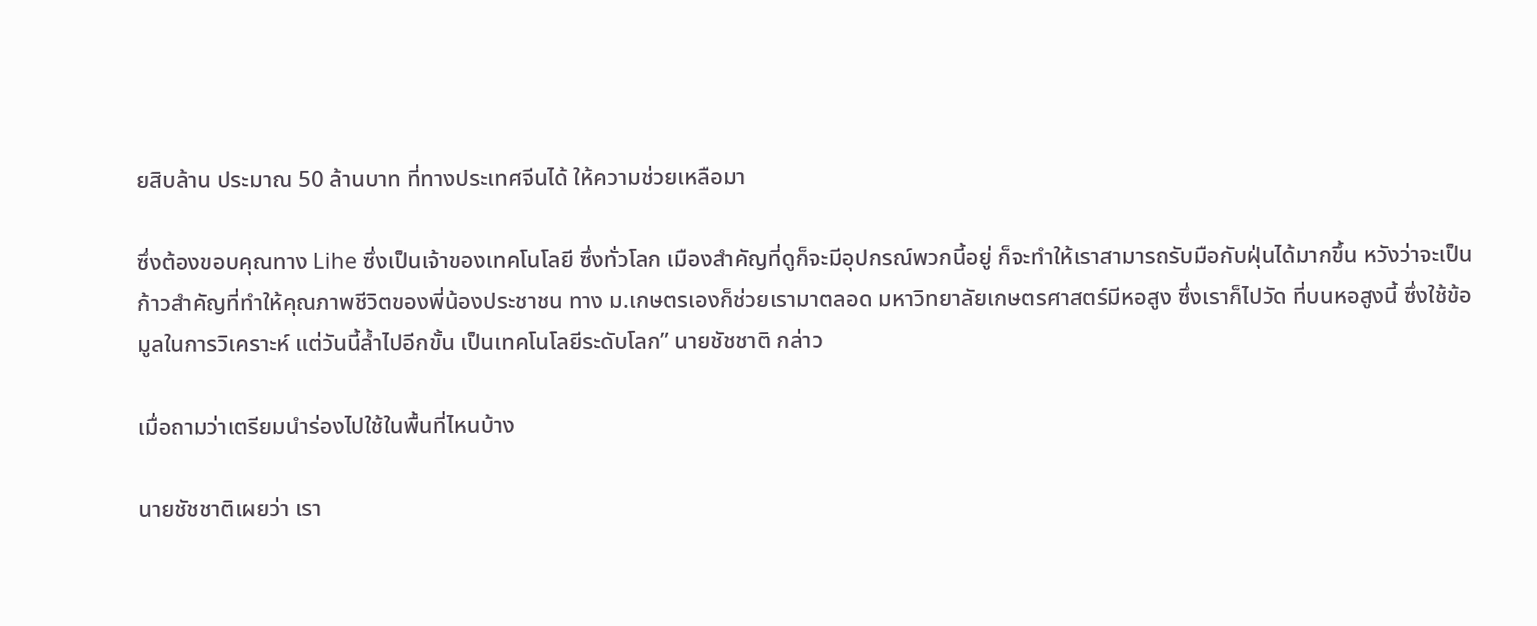ยสิบล้าน ประมาณ 50 ล้านบาท ที่ทางประเทศจีนได้ ให้ความช่วยเหลือมา

ซึ่งต้องขอบคุณทาง Lihe ซึ่งเป็นเจ้าของเทคโนโลยี ซึ่งทั่วโลก เมืองสำคัญที่ดูก็จะมีอุปกรณ์พวกนี้อยู่ ก็จะทำให้เราสามารถรับมือกับฝุ่นได้มากขึ้น หวังว่าจะเป็นก้าวสำคัญที่ทำให้คุณภาพชีวิตของพี่น้องประชาชน ทาง ม.เกษตรเองก็ช่วยเรามาตลอด มหาวิทยาลัยเกษตรศาสตร์มีหอสูง ซึ่งเราก็ไปวัด ที่บนหอสูงนี้ ซึ่งใช้ข้อมูลในการวิเคราะห์ แต่วันนี้ล้ำไปอีกขั้น เป็นเทคโนโลยีระดับโลก” นายชัชชาติ กล่าว

เมื่อถามว่าเตรียมนำร่องไปใช้ในพื้นที่ไหนบ้าง

นายชัชชาติเผยว่า เรา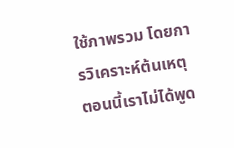ใช้ภาพรวม โดยการวิเคราะห์ต้นเหตุ ตอนนี้เราไม่ได้พูด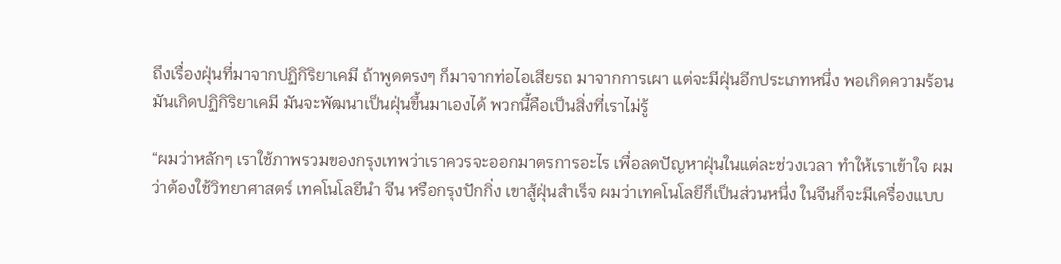ถึงเรื่องฝุ่นที่มาจากปฏิกิริยาเคมี ถ้าพูดตรงๆ ก็มาจากท่อไอเสียรถ มาจากการเผา แต่จะมีฝุ่นอีกประเภทหนึ่ง พอเกิดความร้อนมันเกิดปฏิกิริยาเคมี มันจะพัฒนาเป็นฝุ่นขึ้นมาเองได้ พวกนี้คือเป็นสิ่งที่เราไม่รู้

“ผมว่าหลักๆ เราใช้ภาพรวมของกรุงเทพว่าเราควรจะออกมาตรการอะไร เพื่อลดปัญหาฝุ่นในแต่ละช่วงเวลา ทำให้เราเข้าใจ ผมว่าต้องใช้วิทยาศาสตร์ เทคโนโลยีนำ จีน หรือกรุงปักกิ่ง เขาสู้ฝุ่นสำเร็จ ผมว่าเทคโนโลยีก็เป็นส่วนหนึ่ง ในจีนก็จะมีเครื่องแบบ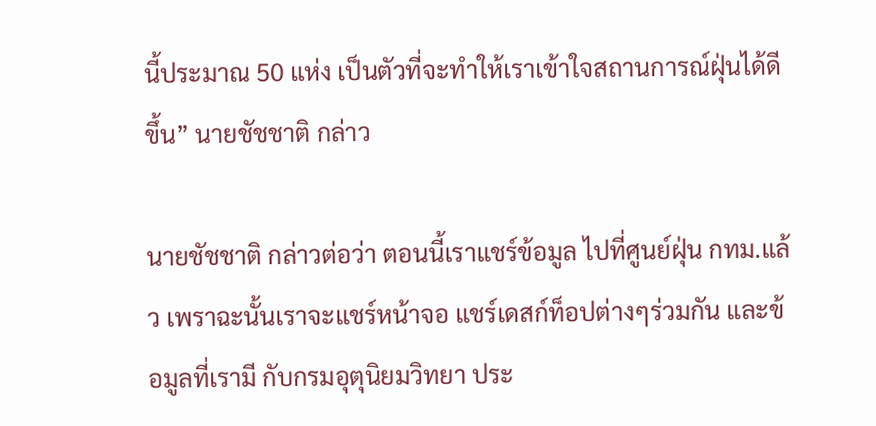นี้ประมาณ 50 แห่ง เป็นตัวที่จะทำให้เราเข้าใจสถานการณ์ฝุ่นได้ดีขึ้น” นายชัชชาติ กล่าว

นายชัชชาติ กล่าวต่อว่า ตอนนี้เราแชร์ข้อมูล ไปที่ศูนย์ฝุ่น กทม.แล้ว เพราฉะนั้นเราจะแชร์หน้าจอ แชร์เดสก์ท็อปต่างๆร่วมกัน และข้อมูลที่เรามี กับกรมอุตุนิยมวิทยา ประ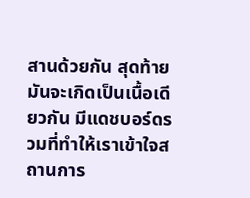สานด้วยกัน สุดท้ายมันจะเกิดเป็นเนื้อเดียวกัน มีแดชบอร์ดรวมที่ทำให้เราเข้าใจสถานการ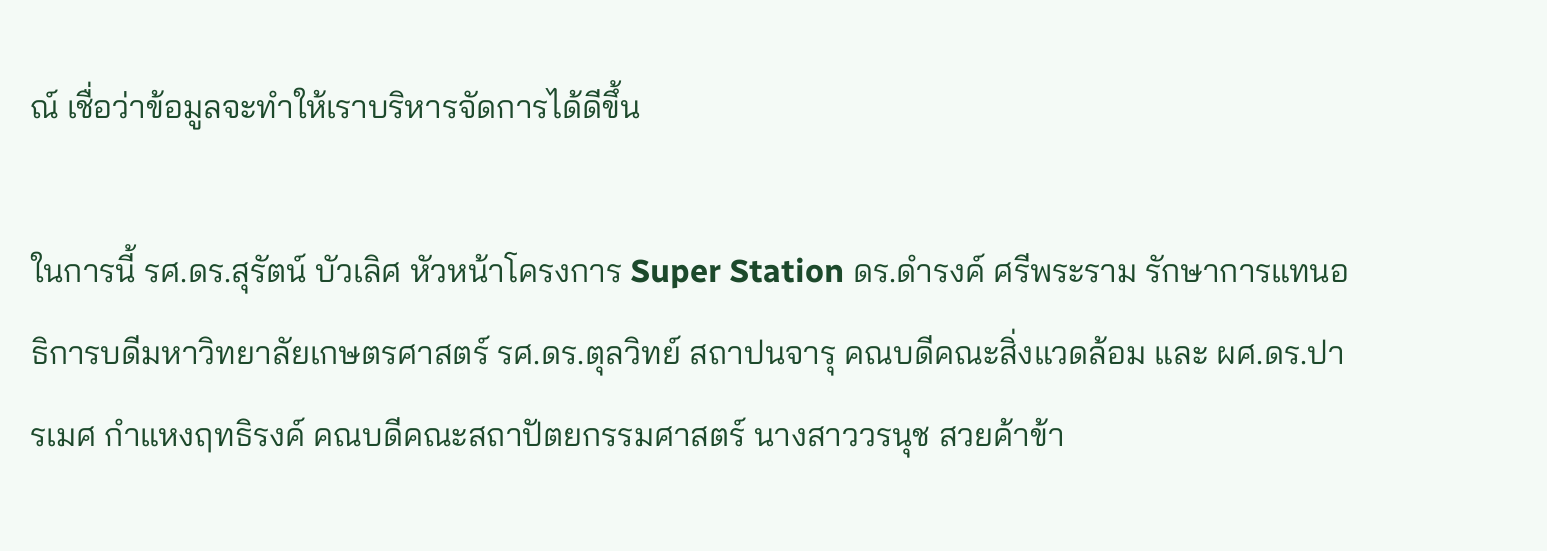ณ์ เชื่อว่าข้อมูลจะทำให้เราบริหารจัดการได้ดีขึ้น

ในการนี้ รศ.ดร.สุรัตน์ บัวเลิศ หัวหน้าโครงการ Super Station ดร.ดำรงค์ ศรีพระราม รักษาการแทนอธิการบดีมหาวิทยาลัยเกษตรศาสตร์ รศ.ดร.ตุลวิทย์ สถาปนจารุ คณบดีคณะสิ่งแวดล้อม และ ผศ.ดร.ปารเมศ กำแหงฤทธิรงค์ คณบดีคณะสถาปัตยกรรมศาสตร์ นางสาววรนุช สวยค้าข้า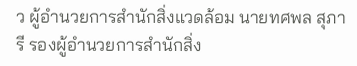ว ผู้อำนวยการสำนักสิ่งแวดล้อม นายทศพล สุภารี รองผู้อำนวยการสำนักสิ่ง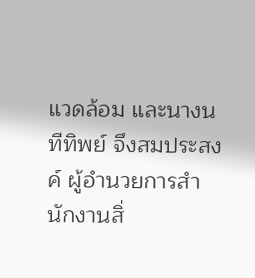แวดล้อม และนางนทีทิพย์ จึงสมประสงค์ ผู้อำนวยการสำนักงานสิ่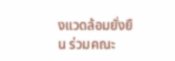งแวดล้อมยั่งยืน ร่วมคณะ